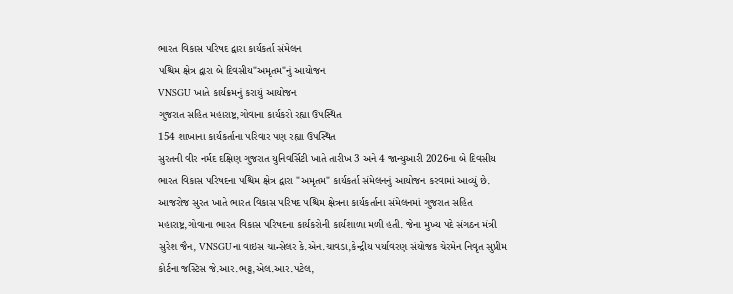ભારત વિકાસ પરિષદ દ્વારા કાર્યકર્તા સંમેલન
પશ્ચિમ ક્ષેત્ર દ્વારા બે દિવસીય"અમૃતમ"નું આયોજન
VNSGU ખાતે કાર્યક્રમનું કરાયું આયોજન
ગુજરાત સહિત મહારાષ્ટ્ર,ગોવાના કાર્યકરો રહ્યા ઉપસ્થિત
154 શાખાના કાર્યકર્તાના પરિવાર પણ રહ્યા ઉપસ્થિત
સુરતની વીર નર્મદ દક્ષિણ ગુજરાત યુનિવર્સિટી ખાતે તારીખ 3 અને 4 જાન્યુઆરી 2026ના બે દિવસીય ભારત વિકાસ પરિષદના પશ્ચિમ ક્ષેત્ર દ્વારા "અમૃતમ" કાર્યકર્તા સંમેલનનું આયોજન કરવામાં આવ્યું છે.
આજરોજ સુરત ખાતે ભારત વિકાસ પરિષદ પશ્ચિમ ક્ષેત્રના કાર્યકર્તાના સંમેલનમાં ગુજરાત સહિત મહારાષ્ટ્ર,ગોવાના ભારત વિકાસ પરિષદના કાર્યકરોની કાર્યશાળા મળી હતી. જેના મુખ્ય પદે સંગઠન મંત્રી સુરેશ જૈન, VNSGUના વાઇસ ચાન્સેલર કે.એન.ચાવડા,કેન્દ્રીય પર્યાવરણ સંયોજક ચેરમેન નિવૃત સુપ્રીમ કોર્ટના જસ્ટિસ જે.આર.ભટ્ટ,એલ.આર.પટેલ,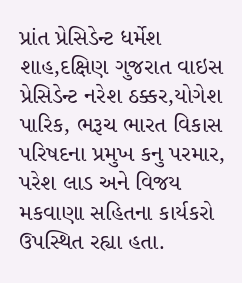પ્રાંત પ્રેસિડેન્ટ ધર્મેશ શાહ,દક્ષિણ ગુજરાત વાઇસ પ્રેસિડેન્ટ નરેશ ઠક્કર,યોગેશ પારિક, ભરૂચ ભારત વિકાસ પરિષદના પ્રમુખ કનુ પરમાર, પરેશ લાડ અને વિજય મકવાણા સહિતના કાર્યકરો ઉપસ્થિત રહ્યા હતા.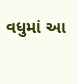વધુમાં આ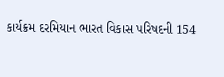કાર્યક્રમ દરમિયાન ભારત વિકાસ પરિષદની 154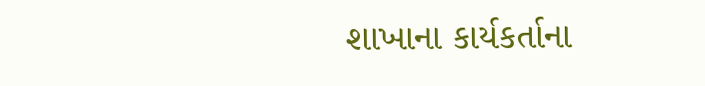શાખાના કાર્યકર્તાના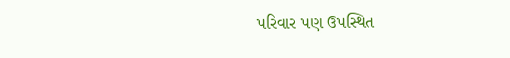પરિવાર પણ ઉપસ્થિત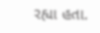રહ્યા હતા.